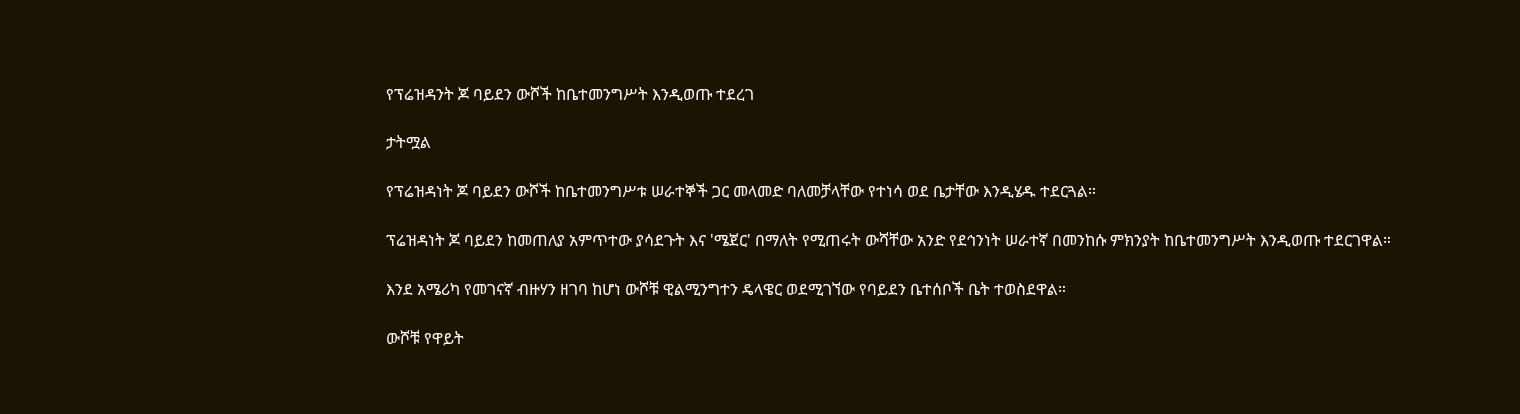የፕሬዝዳንት ጆ ባይደን ውሾች ከቤተመንግሥት እንዲወጡ ተደረገ

ታትሟል

የፕሬዝዳነት ጆ ባይደን ውሾች ከቤተመንግሥቱ ሠራተኞች ጋር መላመድ ባለመቻላቸው የተነሳ ወደ ቤታቸው እንዲሄዱ ተደርጓል።

ፕሬዝዳነት ጆ ባይደን ከመጠለያ አምጥተው ያሳደጉት እና 'ሜጀር' በማለት የሚጠሩት ውሻቸው አንድ የደኅንነት ሠራተኛ በመንከሱ ምክንያት ከቤተመንግሥት እንዲወጡ ተደርገዋል።

እንደ አሜሪካ የመገናኛ ብዙሃን ዘገባ ከሆነ ውሾቹ ዊልሚንግተን ዴላዌር ወደሚገኘው የባይደን ቤተሰቦች ቤት ተወስደዋል።

ውሾቹ የዋይት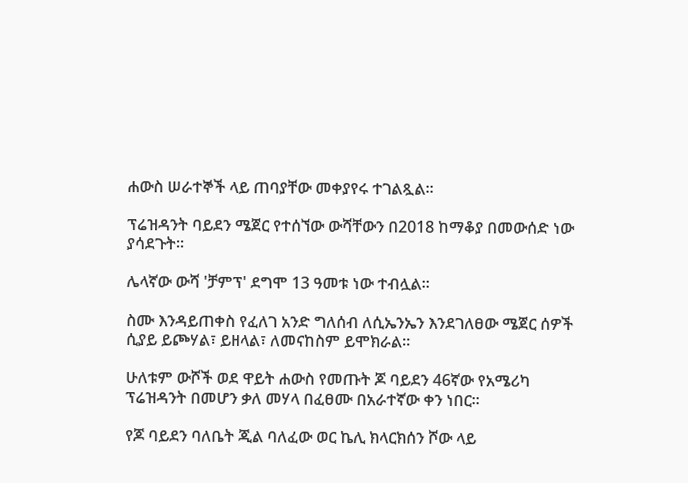ሐውስ ሠራተኞች ላይ ጠባያቸው መቀያየሩ ተገልጿል።

ፕሬዝዳንት ባይደን ሜጀር የተሰኘው ውሻቸውን በ2018 ከማቆያ በመውሰድ ነው ያሳደጉት።

ሌላኛው ውሻ 'ቻምፕ' ደግሞ 13 ዓመቱ ነው ተብሏል።

ስሙ እንዳይጠቀስ የፈለገ አንድ ግለሰብ ለሲኤንኤን እንደገለፀው ሜጀር ሰዎች ሲያይ ይጮሃል፣ ይዘላል፣ ለመናከስም ይሞክራል።

ሁለቱም ውሾች ወደ ዋይት ሐውስ የመጡት ጆ ባይደን 46ኛው የአሜሪካ ፕሬዝዳንት በመሆን ቃለ መሃላ በፈፀሙ በአራተኛው ቀን ነበር።

የጆ ባይደን ባለቤት ጂል ባለፈው ወር ኬሊ ክላርክሰን ሾው ላይ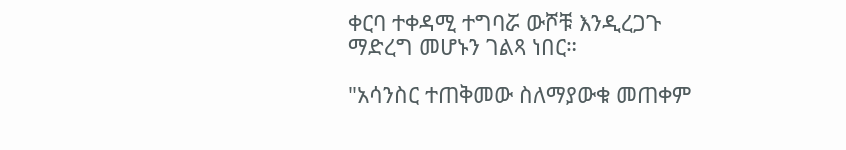ቀርባ ተቀዳሚ ተግባሯ ውሾቹ እንዲረጋጉ ማድረግ መሆኑን ገልጻ ነበር።

"አሳንስር ተጠቅመው ስለማያውቁ መጠቀም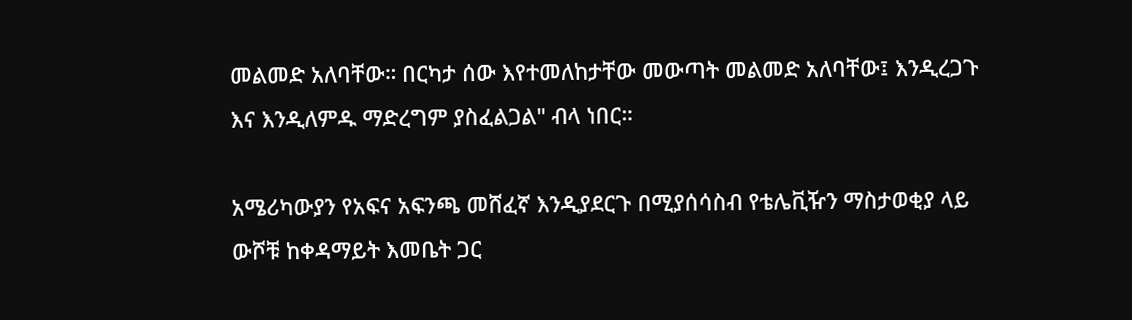መልመድ አለባቸው። በርካታ ሰው እየተመለከታቸው መውጣት መልመድ አለባቸው፤ እንዲረጋጉ እና እንዲለምዱ ማድረግም ያስፈልጋል" ብላ ነበር።

አሜሪካውያን የአፍና አፍንጫ መሸፈኛ እንዲያደርጉ በሚያሰሳስብ የቴሌቪዥን ማስታወቂያ ላይ ውሾቹ ከቀዳማይት እመቤት ጋር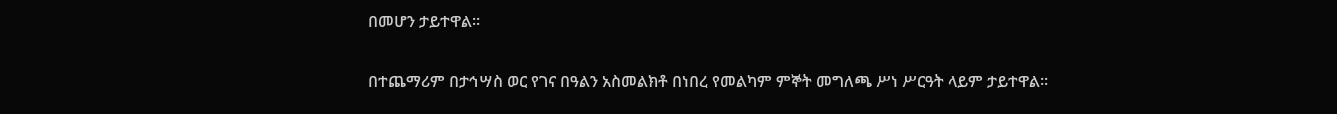በመሆን ታይተዋል።

በተጨማሪም በታኅሣስ ወር የገና በዓልን አስመልክቶ በነበረ የመልካም ምኞት መግለጫ ሥነ ሥርዓት ላይም ታይተዋል።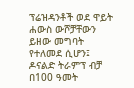ፕሬዝዳንቶች ወደ ዋይት ሐውስ ውሾቻቸውን ይዘው መግባት የተለመደ ሲሆን፤ ዶናልድ ትራምፕ ብቻ በ100 ዓመት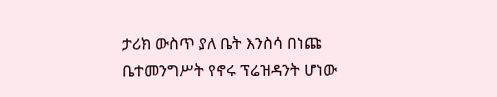ታሪክ ውስጥ ያለ ቤት እንስሳ በነጩ ቤተመንግሥት የኖሩ ፕሬዝዳንት ሆነው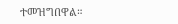ተመዝግበዋል።